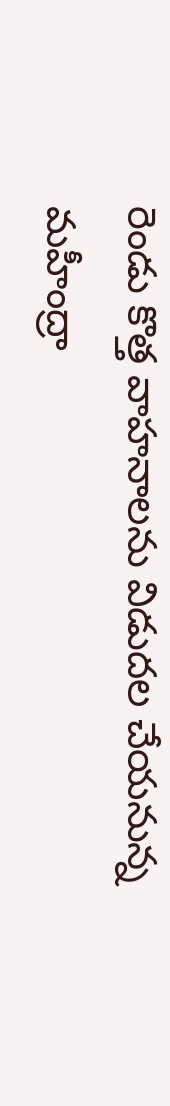రెండు కొత్త వాహనాలను విడుదల చేయనున్న మహీంద్రా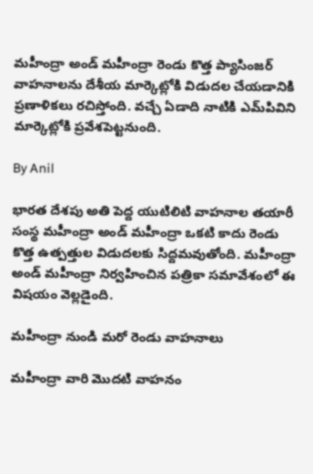మహీంద్రా అండ్ మహీంద్రా రెండు కొత్త ప్యాసింజర్ వాహనాలను దేశీయ మార్కెట్లోకి విడుదల చేయడానికి ప్రణాళికలు రచిస్తోంది. వచ్చే ఏడాది నాటికి ఎమ్‌పివిని మార్కెట్లోకి ప్రవేశపెట్టనుంది.

By Anil

భారత దేశపు అతి పెద్ద యుటిలిటి వాహనాల తయారీ సంస్థ మహీంద్రా అండ్ మహీంద్రా ఒకటి కాదు రెండు కొత్త ఉత్పత్తుల విడుదలకు సిద్దమవుతోంది. మహీంద్రా అండ్ మహీంద్రా నిర్వహించిన పత్రికా సమావేశంలో ఈ విషయం వెల్లడైంది.

మహీంద్రా నుండి మరో రెండు వాహనాలు

మహీంద్రా వారి మొదటి వాహనం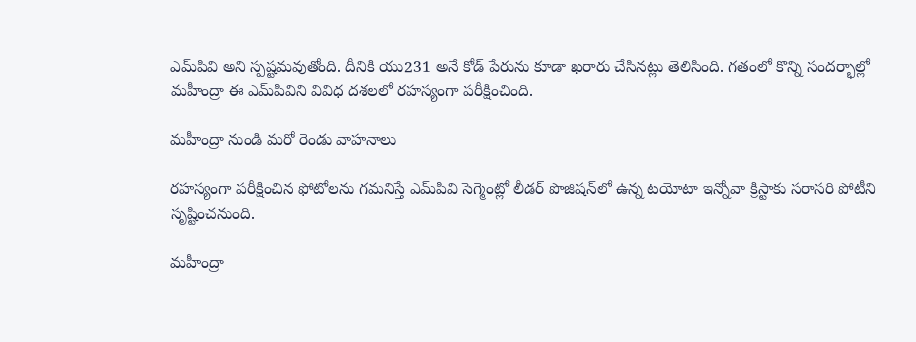ఎమ్‌పివి అని స్పష్టమవుతోంది. దీనికి యు231 అనే కోడ్ పేరును కూడా ఖరారు చేసినట్లు తెలిసింది. గతంలో కొన్ని సందర్భాల్లో మహీంద్రా ఈ ఎమ్‌పివిని వివిధ దశలలో రహస్యంగా పరీక్షించింది.

మహీంద్రా నుండి మరో రెండు వాహనాలు

రహస్యంగా పరీక్షించిన ఫోటోలను గమనిస్తే ఎమ్‌పివి సెగ్మెంట్లో లీడర్ పొజిషన్‌లో ఉన్న టయోటా ఇన్నోవా క్రిస్టాకు సరాసరి పోటీని సృష్టించనుంది.

మహీంద్రా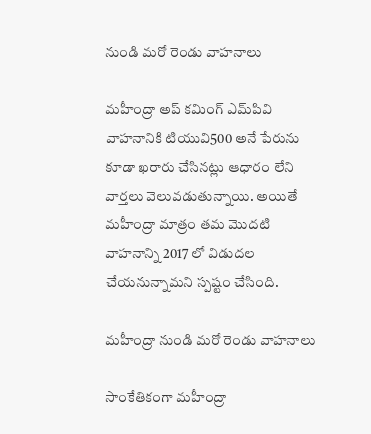నుండి మరో రెండు వాహనాలు

మహీంద్రా అప్ కమింగ్ ఎమ్‌పివి వాహనానికి టియువి500 అనే పేరును కూడా ఖరారు చేసినట్లు ఆధారం లేని వార్తలు వెలువడుతున్నాయి. అయితే మహీంద్రా మాత్రం తమ మొదటి వాహనాన్ని 2017 లో విడుదల చేయనున్నామని స్పష్టం చేసింది.

మహీంద్రా నుండి మరో రెండు వాహనాలు

సాంకేతికంగా మహీంద్రా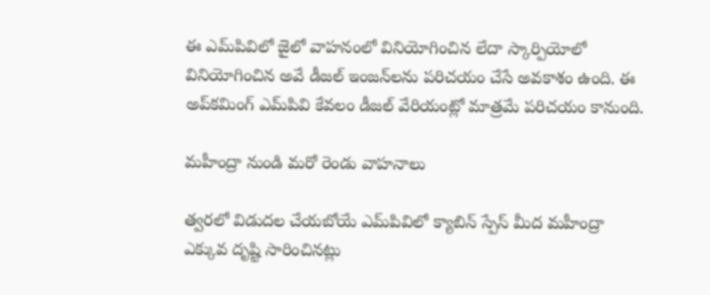ఈ ఎమ్‌పివిలో జైలో వాహనంలో వినియోగించిన లేదా స్కార్పియోలో వినియోగించిన అవే డీజల్ ఇంజన్‌లను పరిచయం చేసే అవకాశం ఉంది. ఈ అప్‌కమింగ్ ఎమ్‌పివి కేవలం డీజల్ వేరియంట్లో మాత్రమే పరిచయం కానుంది.

మహీంద్రా నుండి మరో రెండు వాహనాలు

త్వరలో విడుదల చేయబోయే ఎమ్‌పివిలో క్యాబిన్ స్పేస్ మీద మహీంద్రా ఎక్కువ దృష్టి సారించినట్లు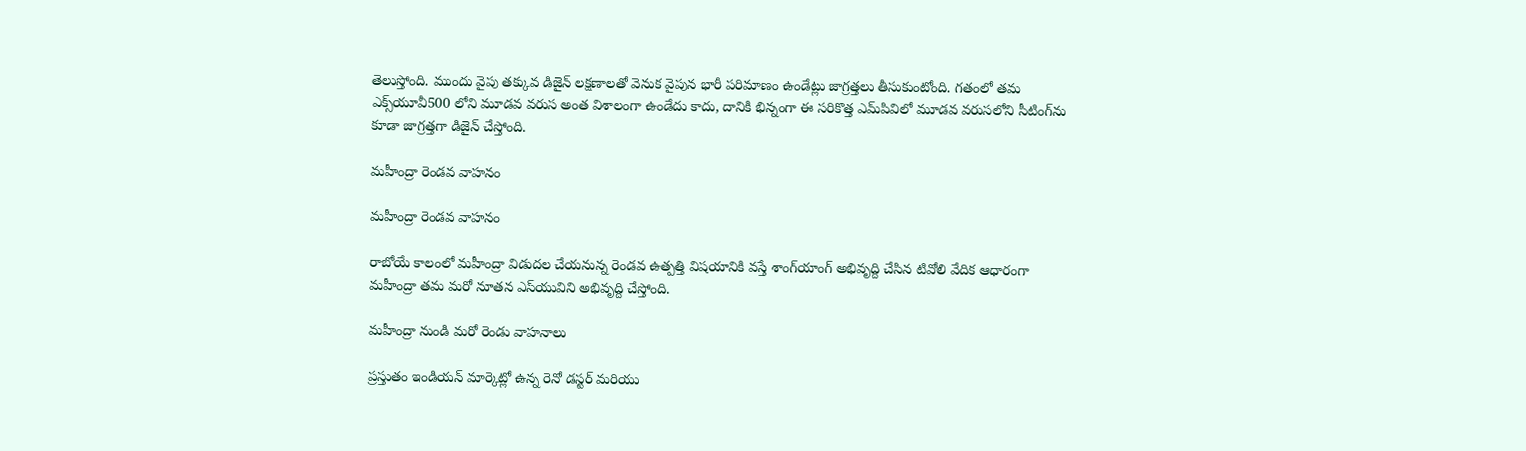తెలుస్తోంది. ముందు వైపు తక్కువ డిజైన్ లక్షణాలతో వెనుక వైపున భారీ పరిమాణం ఉండేట్లు జాగ్రత్తలు తీసుకుంటోంది. గతంలో తమ ఎక్స్‌యూవీ500 లోని మూడవ వరుస అంత విశాలంగా ఉండేదు కాదు, దానికి భిన్నంగా ఈ సరికొత్త ఎమ్‌పివిలో మూడవ వరుసలోని సీటింగ్‌ను కూడా జాగ్రత్తగా డిజైన్ చేస్తోంది.

మహీంద్రా రెండవ వాహనం

మహీంద్రా రెండవ వాహనం

రాబోయే కాలంలో మహీంద్రా విడుదల చేయనున్న రెండవ ఉత్పత్తి విషయానికి వస్తే శాంగ్‌యాంగ్ అభివృద్ది చేసిన టివోలి వేదిక ఆధారంగా మహీంద్రా తమ మరో నూతన ఎస్‌యువిని అభివృద్ది చేస్తోంది.

మహీంద్రా నుండి మరో రెండు వాహనాలు

ప్రస్తుతం ఇండియన్ మార్కెట్లో ఉన్న రెనో డస్టర్ మరియు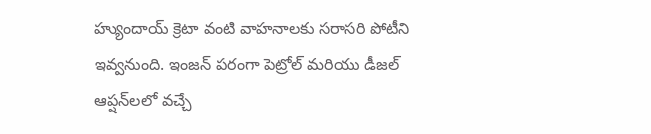హ్యుందాయ్ క్రెటా వంటి వాహనాలకు సరాసరి పోటీని ఇవ్వనుంది. ఇంజన్ పరంగా పెట్రోల్ మరియు డీజల్ ఆప్షన్‌లలో వచ్చే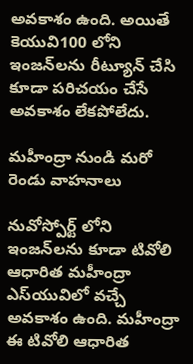అవకాశం ఉంది. అయితే కెయువి100 లోని ఇంజన్‌లను రీట్యూన్ చేసి కూడా పరిచయం చేసే అవకాశం లేకపోలేదు.

మహీంద్రా నుండి మరో రెండు వాహనాలు

నువోస్పోర్ట్ లోని ఇంజన్‌లను కూడా టివోలి ఆధారిత మహీంద్రా ఎస్‌యువిలో వచ్చే అవకాశం ఉంది. మహీంద్రా ఈ టివోలి ఆధారిత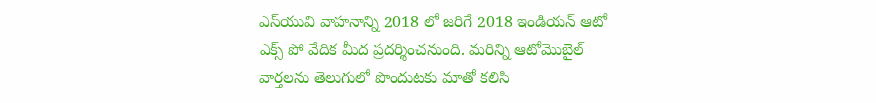ఎస్‌యువి వాహనాన్ని 2018 లో జరిగే 2018 ఇండియన్ ఆటో ఎక్స్ పో వేదిక మీద ప్రదర్శించనుంది. మరిన్ని ఆటోమొబైల్ వార్తలను తెలుగులో పొందుటకు మాతో కలిసి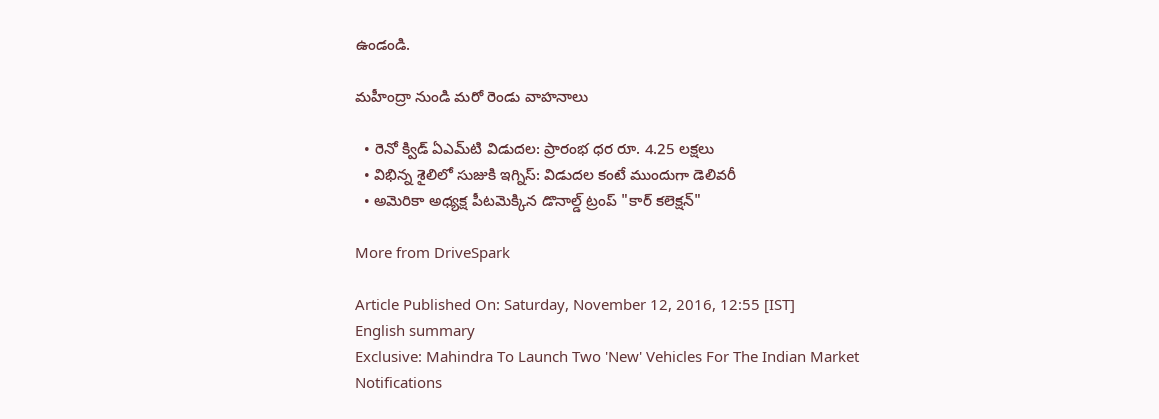ఉండండి.

మహీంద్రా నుండి మరో రెండు వాహనాలు

  • రెనో క్విడ్ ఏఎమ్‌టి విడుదల: ప్రారంభ ధర రూ. 4.25 లక్షలు
  • విభిన్న శైలిలో సుజుకి ఇగ్నిస్: విడుదల కంటే ముందుగా డెలివరీ
  • అమెరికా అధ్యక్ష పీటమెక్కిన డొనాల్డ్ ట్రంప్ "కార్ కలెక్షన్"

More from DriveSpark

Article Published On: Saturday, November 12, 2016, 12:55 [IST]
English summary
Exclusive: Mahindra To Launch Two 'New' Vehicles For The Indian Market
Notifications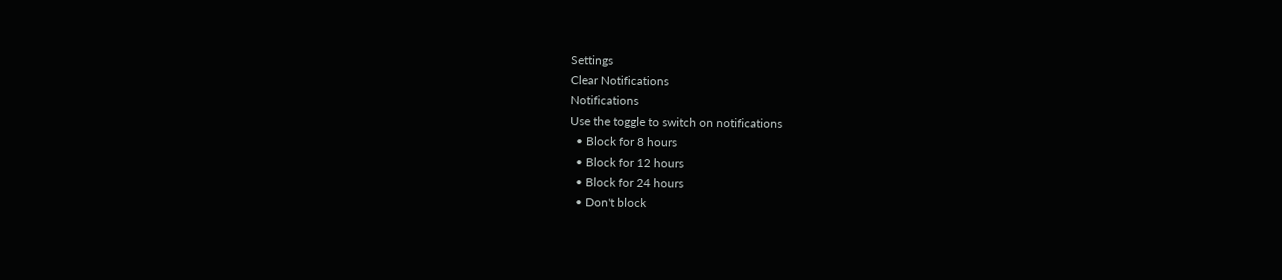Settings
Clear Notifications
Notifications
Use the toggle to switch on notifications
  • Block for 8 hours
  • Block for 12 hours
  • Block for 24 hours
  • Don't block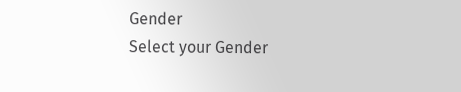Gender
Select your Gender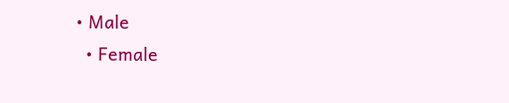• Male
  • Female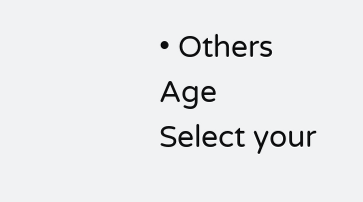• Others
Age
Select your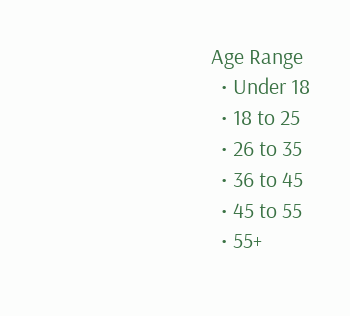Age Range
  • Under 18
  • 18 to 25
  • 26 to 35
  • 36 to 45
  • 45 to 55
  • 55+